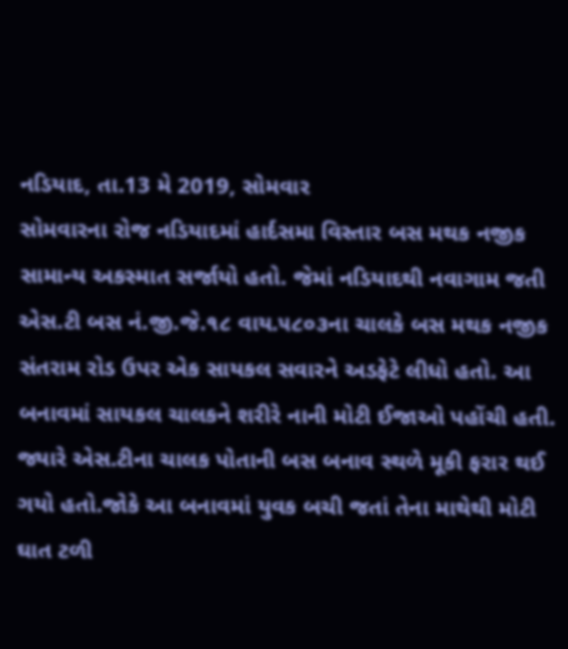નડિયાદ, તા.13 મે 2019, સોમવાર
સોમવારના રોજ નડિયાદમાં હાર્દસમા વિસ્તાર બસ મથક નજીક સામાન્ય અકસ્માત સર્જાયો હતો. જેમાં નડિયાદથી નવાગામ જતી એસ.ટી બસ નં.જી.જે.૧૮ વાય.૫૮૦૩ના ચાલકે બસ મથક નજીક સંતરામ રોડ ઉપર એક સાયકલ સવારને અડફેટે લીધો હતો. આ બનાવમાં સાયકલ ચાલકને શરીરે નાની મોટી ઈજાઓ પહોંચી હતી.
જ્યારે એસ.ટીના ચાલક પોતાની બસ બનાવ સ્થળે મૂકી ફરાર થઈ ગયો હતો.જોકે આ બનાવમાં યુવક બચી જતાં તેના માથેથી મોટી ઘાત ટળી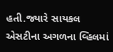હતી.જ્યારે સાયકલ એસટીના અગળના વ્હિલમાં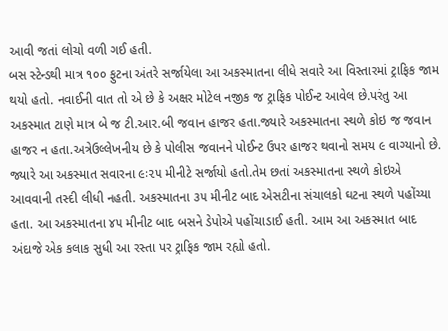આવી જતાં લોચો વળી ગઈ હતી.
બસ સ્ટેન્ડથી માત્ર ૧૦૦ ફુટના અંતરે સર્જાયેલા આ અકસ્માતના લીધે સવારે આ વિસ્તારમાં ટ્રાફિક જામ થયો હતો. નવાઈની વાત તો એ છે કે અક્ષર મોટેલ નજીક જ ટ્રાફિક પોઈન્ટ આવેલ છે.પરંતુ આ અકસ્માત ટાણે માત્ર બે જ ટી.આર.બી જવાન હાજર હતા.જ્યારે અકસ્માતના સ્થળે કોઇ જ જવાન હાજર ન હતા.અત્રેઉલ્લેખનીય છે કે પોલીસ જવાનને પોઈન્ટ ઉપર હાજર થવાનો સમય ૯ વાગ્યાનો છે.
જ્યારે આ અકસ્માત સવારના ૯ઃ૨૫ મીનીટે સર્જાયો હતો.તેમ છતાં અકસ્માતના સ્થળે કોઇએ આવવાની તસ્દી લીધી નહતી. અકસ્માતના ૩૫ મીનીટ બાદ એસટીના સંચાલકો ઘટના સ્થળે પહોંચ્યા હતા. આ અકસ્માતના ૪૫ મીનીટ બાદ બસને ડેપોએ પહોંચાડાઈ હતી. આમ આ અકસ્માત બાદ અંદાજે એક કલાક સુધી આ રસ્તા પર ટ્રાફિક જામ રહ્યો હતો.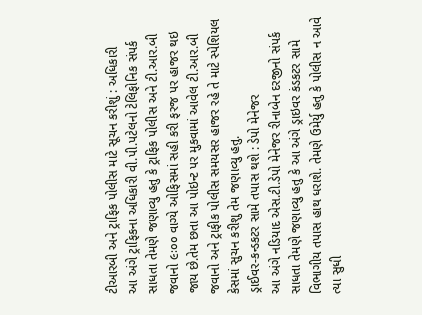ટીઆરબી અને ટ્રાફિક પોલીસ માટે સૂચન કરીશું : અધિકારી
આ અંગે ટ્રાફિકના અધિકારી વી.પી.પટેલનો ટેલિફોનિક સંપર્ક સાધતા તેમણે જણાવ્યુ હતુ કે ટ્રાફિક પોલીસ અને ટી.આર.બી જવાનો ૯ઃ૦૦ વાગ્યે ઓફિસમાં સહી કરી ફરજ પર હાજર થઇ જાય છે.તેમ છતા આ પોઇન્ટ પર મુકવામાં આવેલ ટી.આર.બી જવાનો અને ટ્રાફીક પોલીસ સમયસર હાજર રહે તે માટે સ્પેશિયલ કેસમાં સુચન કરીશુ તેમ જણાવ્યુ હતુ.
ડ્રાઈવર-કન્ડકટર સામે તપાસ થશે : ડેપો મેનેજર
આ અંગે નડિયાદ એસ.ટી.ડેપો મેનેજર રીનાબેન દરજીનો સંપર્ક સાધતા તેમણે જણાવ્યુ હતુ કે આ અંગે ડ્રાઇવર કંડકટર સામે વિભાગીય તપાસ હાથ ધરાશે. તેમણે ઉમેર્યુ હતુ કે પોલીસ ન આવે ત્યા સુધી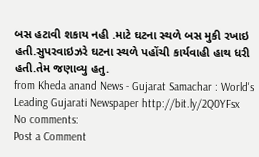બસ હટાવી શકાય નહી .માટે ઘટના સ્થળે બસ મુકી રખાઇ હતી.સુપરવાઇઝરે ઘટના સ્થળે પહોંચી કાર્યવાહી હાથ ધરી હતી.તેમ જણાવ્યુ હતુ.
from Kheda anand News - Gujarat Samachar : World's Leading Gujarati Newspaper http://bit.ly/2Q0YFsx
No comments:
Post a Comment